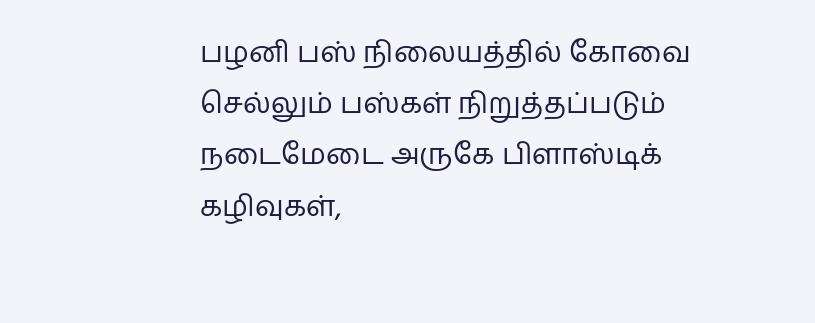பழனி பஸ் நிலையத்தில் கோவை செல்லும் பஸ்கள் நிறுத்தப்படும் நடைமேடை அருகே பிளாஸ்டிக் கழிவுகள்,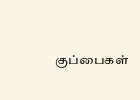குப்பைகள்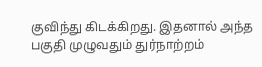குவிந்து கிடக்கிறது. இதனால் அந்த பகுதி முழுவதும் துர்நாற்றம்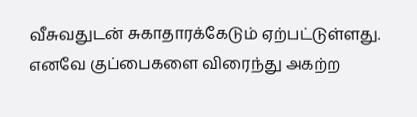வீசுவதுடன் சுகாதாரக்கேடும் ஏற்பட்டுள்ளது. எனவே குப்பைகளை விரைந்து அகற்ற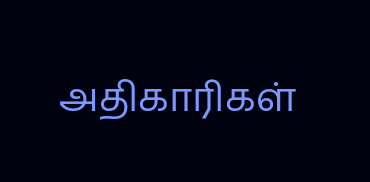அதிகாரிகள்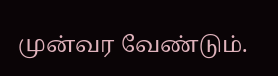முன்வர வேண்டும்.